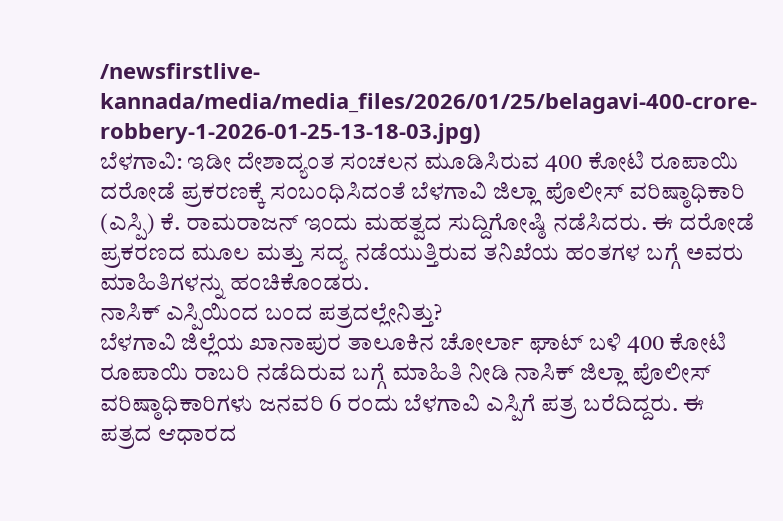/newsfirstlive-kannada/media/media_files/2026/01/25/belagavi-400-crore-robbery-1-2026-01-25-13-18-03.jpg)
ಬೆಳಗಾವಿ: ಇಡೀ ದೇಶಾದ್ಯಂತ ಸಂಚಲನ ಮೂಡಿಸಿರುವ 400 ಕೋಟಿ ರೂಪಾಯಿ ದರೋಡೆ ಪ್ರಕರಣಕ್ಕೆ ಸಂಬಂಧಿಸಿದಂತೆ ಬೆಳಗಾವಿ ಜಿಲ್ಲಾ ಪೊಲೀಸ್ ವರಿಷ್ಠಾಧಿಕಾರಿ (ಎಸ್ಪಿ) ಕೆ. ರಾಮರಾಜನ್ ಇಂದು ಮಹತ್ವದ ಸುದ್ದಿಗೋಷ್ಠಿ ನಡೆಸಿದರು. ಈ ದರೋಡೆ ಪ್ರಕರಣದ ಮೂಲ ಮತ್ತು ಸದ್ಯ ನಡೆಯುತ್ತಿರುವ ತನಿಖೆಯ ಹಂತಗಳ ಬಗ್ಗೆ ಅವರು ಮಾಹಿತಿಗಳನ್ನು ಹಂಚಿಕೊಂಡರು.
ನಾಸಿಕ್ ಎಸ್ಪಿಯಿಂದ ಬಂದ ಪತ್ರದಲ್ಲೇನಿತ್ತು?
ಬೆಳಗಾವಿ ಜಿಲ್ಲೆಯ ಖಾನಾಪುರ ತಾಲೂಕಿನ ಚೋರ್ಲಾ ಘಾಟ್ ಬಳಿ 400 ಕೋಟಿ ರೂಪಾಯಿ ರಾಬರಿ ನಡೆದಿರುವ ಬಗ್ಗೆ ಮಾಹಿತಿ ನೀಡಿ ನಾಸಿಕ್ ಜಿಲ್ಲಾ ಪೊಲೀಸ್ ವರಿಷ್ಠಾಧಿಕಾರಿಗಳು ಜನವರಿ 6 ರಂದು ಬೆಳಗಾವಿ ಎಸ್ಪಿಗೆ ಪತ್ರ ಬರೆದಿದ್ದರು. ಈ ಪತ್ರದ ಆಧಾರದ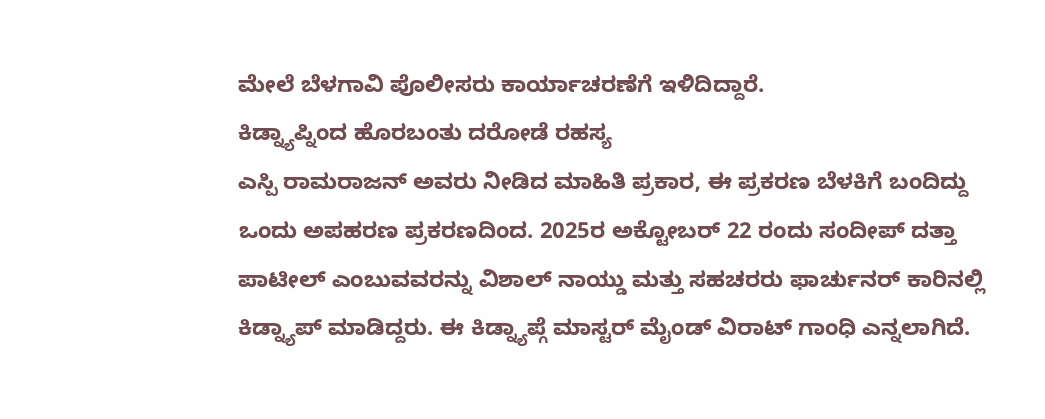ಮೇಲೆ ಬೆಳಗಾವಿ ಪೊಲೀಸರು ಕಾರ್ಯಾಚರಣೆಗೆ ಇಳಿದಿದ್ದಾರೆ.
ಕಿಡ್ನ್ಯಾಪ್ನಿಂದ ಹೊರಬಂತು ದರೋಡೆ ರಹಸ್ಯ
ಎಸ್ಪಿ ರಾಮರಾಜನ್ ಅವರು ನೀಡಿದ ಮಾಹಿತಿ ಪ್ರಕಾರ, ಈ ಪ್ರಕರಣ ಬೆಳಕಿಗೆ ಬಂದಿದ್ದು ಒಂದು ಅಪಹರಣ ಪ್ರಕರಣದಿಂದ. 2025ರ ಅಕ್ಟೋಬರ್ 22 ರಂದು ಸಂದೀಪ್ ದತ್ತಾ ಪಾಟೀಲ್ ಎಂಬುವವರನ್ನು ವಿಶಾಲ್ ನಾಯ್ಡು ಮತ್ತು ಸಹಚರರು ಫಾರ್ಚುನರ್ ಕಾರಿನಲ್ಲಿ ಕಿಡ್ನ್ಯಾಪ್ ಮಾಡಿದ್ದರು. ಈ ಕಿಡ್ನ್ಯಾಪ್ಗೆ ಮಾಸ್ಟರ್ ಮೈಂಡ್ ವಿರಾಟ್ ಗಾಂಧಿ ಎನ್ನಲಾಗಿದೆ.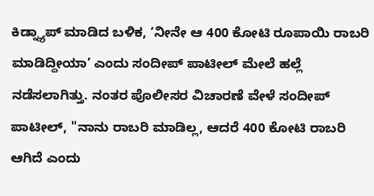ಕಿಡ್ನ್ಯಾಪ್ ಮಾಡಿದ ಬಳಿಕ, ‘ನೀನೇ ಆ 400 ಕೋಟಿ ರೂಪಾಯಿ ರಾಬರಿ ಮಾಡಿದ್ದೀಯಾ’ ಎಂದು ಸಂದೀಪ್ ಪಾಟೀಲ್ ಮೇಲೆ ಹಲ್ಲೆ ನಡೆಸಲಾಗಿತ್ತು. ನಂತರ ಪೊಲೀಸರ ವಿಚಾರಣೆ ವೇಳೆ ಸಂದೀಪ್ ಪಾಟೀಲ್, "ನಾನು ರಾಬರಿ ಮಾಡಿಲ್ಲ, ಆದರೆ 400 ಕೋಟಿ ರಾಬರಿ ಆಗಿದೆ ಎಂದು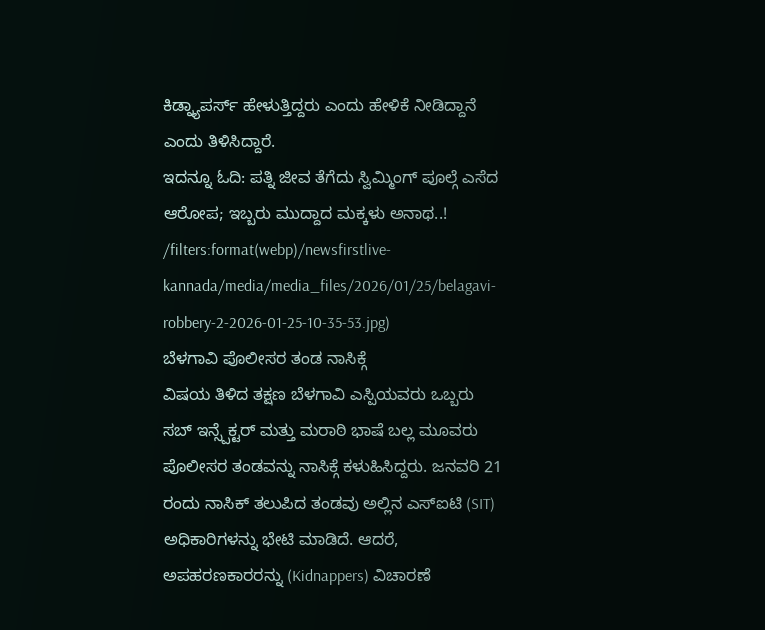ಕಿಡ್ನ್ಯಾಪರ್ಸ್ ಹೇಳುತ್ತಿದ್ದರು ಎಂದು ಹೇಳಿಕೆ ನೀಡಿದ್ದಾನೆ ಎಂದು ತಿಳಿಸಿದ್ದಾರೆ.
ಇದನ್ನೂ ಓದಿ: ಪತ್ನಿ ಜೀವ ತೆಗೆದು ಸ್ವಿಮ್ಮಿಂಗ್ ಪೂಲ್ಗೆ ಎಸೆದ ಆರೋಪ; ಇಬ್ಬರು ಮುದ್ದಾದ ಮಕ್ಕಳು ಅನಾಥ..!
/filters:format(webp)/newsfirstlive-kannada/media/media_files/2026/01/25/belagavi-robbery-2-2026-01-25-10-35-53.jpg)
ಬೆಳಗಾವಿ ಪೊಲೀಸರ ತಂಡ ನಾಸಿಕ್ಗೆ
ವಿಷಯ ತಿಳಿದ ತಕ್ಷಣ ಬೆಳಗಾವಿ ಎಸ್ಪಿಯವರು ಒಬ್ಬರು ಸಬ್ ಇನ್ಸ್ಪೆಕ್ಟರ್ ಮತ್ತು ಮರಾಠಿ ಭಾಷೆ ಬಲ್ಲ ಮೂವರು ಪೊಲೀಸರ ತಂಡವನ್ನು ನಾಸಿಕ್ಗೆ ಕಳುಹಿಸಿದ್ದರು. ಜನವರಿ 21 ರಂದು ನಾಸಿಕ್ ತಲುಪಿದ ತಂಡವು ಅಲ್ಲಿನ ಎಸ್ಐಟಿ (SIT) ಅಧಿಕಾರಿಗಳನ್ನು ಭೇಟಿ ಮಾಡಿದೆ. ಆದರೆ, ಅಪಹರಣಕಾರರನ್ನು (Kidnappers) ವಿಚಾರಣೆ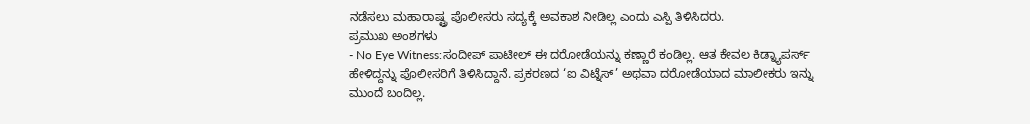ನಡೆಸಲು ಮಹಾರಾಷ್ಟ್ರ ಪೊಲೀಸರು ಸದ್ಯಕ್ಕೆ ಅವಕಾಶ ನೀಡಿಲ್ಲ ಎಂದು ಎಸ್ಪಿ ತಿಳಿಸಿದರು.
ಪ್ರಮುಖ ಅಂಶಗಳು
- No Eye Witness:ಸಂದೀಪ್ ಪಾಟೀಲ್ ಈ ದರೋಡೆಯನ್ನು ಕಣ್ಣಾರೆ ಕಂಡಿಲ್ಲ. ಆತ ಕೇವಲ ಕಿಡ್ನ್ಯಾಪರ್ಸ್ ಹೇಳಿದ್ದನ್ನು ಪೊಲೀಸರಿಗೆ ತಿಳಿಸಿದ್ದಾನೆ. ಪ್ರಕರಣದ ‘ಐ ವಿಟ್ನೆಸ್’ ಅಥವಾ ದರೋಡೆಯಾದ ಮಾಲೀಕರು ಇನ್ನು ಮುಂದೆ ಬಂದಿಲ್ಲ.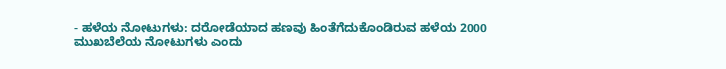- ಹಳೆಯ ನೋಟುಗಳು: ದರೋಡೆಯಾದ ಹಣವು ಹಿಂತೆಗೆದುಕೊಂಡಿರುವ ಹಳೆಯ 2000 ಮುಖಬೆಲೆಯ ನೋಟುಗಳು ಎಂದು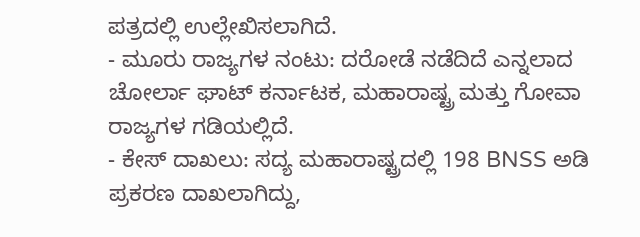ಪತ್ರದಲ್ಲಿ ಉಲ್ಲೇಖಿಸಲಾಗಿದೆ.
- ಮೂರು ರಾಜ್ಯಗಳ ನಂಟು: ದರೋಡೆ ನಡೆದಿದೆ ಎನ್ನಲಾದ ಚೋರ್ಲಾ ಘಾಟ್ ಕರ್ನಾಟಕ, ಮಹಾರಾಷ್ಟ್ರ ಮತ್ತು ಗೋವಾ ರಾಜ್ಯಗಳ ಗಡಿಯಲ್ಲಿದೆ.
- ಕೇಸ್ ದಾಖಲು: ಸದ್ಯ ಮಹಾರಾಷ್ಟ್ರದಲ್ಲಿ 198 BNSS ಅಡಿ ಪ್ರಕರಣ ದಾಖಲಾಗಿದ್ದು,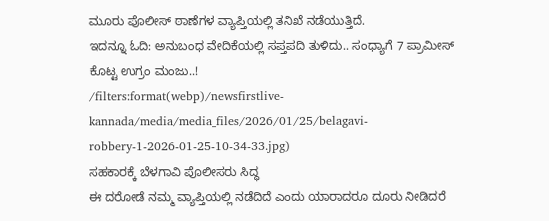ಮೂರು ಪೊಲೀಸ್ ಠಾಣೆಗಳ ವ್ಯಾಪ್ತಿಯಲ್ಲಿ ತನಿಖೆ ನಡೆಯುತ್ತಿದೆ.
ಇದನ್ನೂ ಓದಿ: ಅನುಬಂಧ ವೇದಿಕೆಯಲ್ಲಿ ಸಪ್ತಪದಿ ತುಳಿದು.. ಸಂಧ್ಯಾಗೆ 7 ಪ್ರಾಮೀಸ್ ಕೊಟ್ಟ ಉಗ್ರಂ ಮಂಜು..!
/filters:format(webp)/newsfirstlive-kannada/media/media_files/2026/01/25/belagavi-robbery-1-2026-01-25-10-34-33.jpg)
ಸಹಕಾರಕ್ಕೆ ಬೆಳಗಾವಿ ಪೊಲೀಸರು ಸಿದ್ಧ
ಈ ದರೋಡೆ ನಮ್ಮ ವ್ಯಾಪ್ತಿಯಲ್ಲಿ ನಡೆದಿದೆ ಎಂದು ಯಾರಾದರೂ ದೂರು ನೀಡಿದರೆ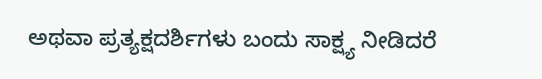ಅಥವಾ ಪ್ರತ್ಯಕ್ಷದರ್ಶಿಗಳು ಬಂದು ಸಾಕ್ಷ್ಯ ನೀಡಿದರೆ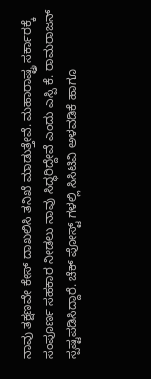ನಾವು ತಕ್ಷಣವೇ ಕೇಸ್ ದಾಖಲಿಸಿ ತನಿಖೆ ಮಾಡುತ್ತೇವೆ. ಮಹಾರಾಷ್ಟ್ರ ಸರ್ಕಾರಕ್ಕೆ ಸಂಪೂರ್ಣ ಸಹಕಾರ ನೀಡಲು ನಾವು ಸಿದ್ಧರಿದ್ದೇವೆ ಎಂದು ಎಸ್ಪಿ ಕೆ. ರಾಮರಾಜನ್ ಸ್ಪಷ್ಟಪಡಿಸಿದ್ದಾರೆ. ಚೆಕ್ ಪೋಸ್ಟ್ ಗಳಲ್ಲಿ ಸಿಸಿಟಿವಿ ಅಳವಡಿಕೆ ಹಾಗೂ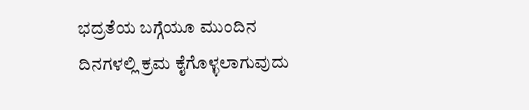ಭದ್ರತೆಯ ಬಗ್ಗೆಯೂ ಮುಂದಿನ ದಿನಗಳಲ್ಲಿ ಕ್ರಮ ಕೈಗೊಳ್ಳಲಾಗುವುದು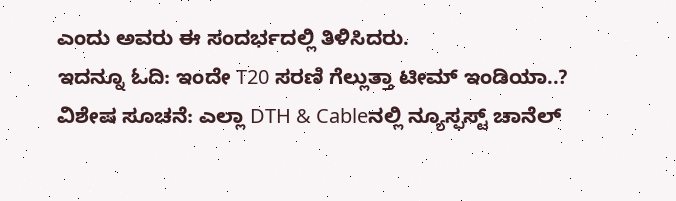ಎಂದು ಅವರು ಈ ಸಂದರ್ಭದಲ್ಲಿ ತಿಳಿಸಿದರು.
ಇದನ್ನೂ ಓದಿ: ಇಂದೇ T20 ಸರಣಿ ಗೆಲ್ಲುತ್ತಾ ಟೀಮ್ ಇಂಡಿಯಾ..?
ವಿಶೇಷ ಸೂಚನೆ: ಎಲ್ಲಾ DTH & Cableನಲ್ಲಿ ನ್ಯೂಸ್ಫಸ್ಟ್ ಚಾನೆಲ್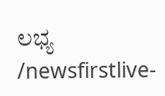ಲಭ್ಯ
/newsfirstlive-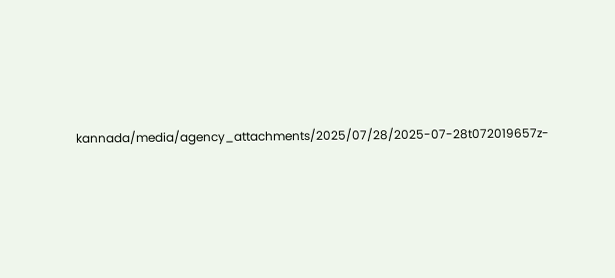kannada/media/agency_attachments/2025/07/28/2025-07-28t072019657z-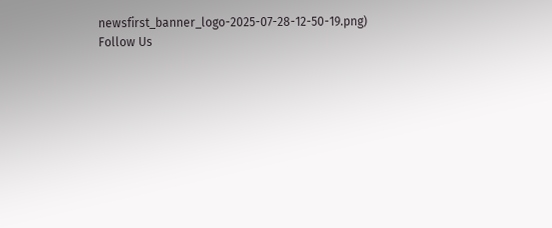newsfirst_banner_logo-2025-07-28-12-50-19.png)
Follow Us